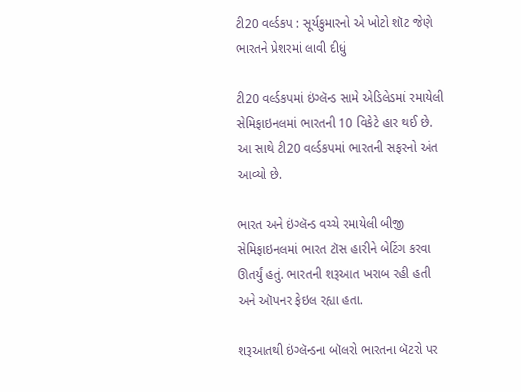ટી20 વર્લ્ડકપ : સૂર્યકુમારનો એ ખોટો શૉટ જેણે ભારતને પ્રેશરમાં લાવી દીધું

ટી20 વર્લ્ડકપમાં ઇંગ્લૅન્ડ સામે એડિલેડમાં રમાયેલી સેમિફાઇનલમાં ભારતની 10 વિકેટે હાર થઈ છે. આ સાથે ટી20 વર્લ્ડકપમાં ભારતની સફરનો અંત આવ્યો છે.

ભારત અને ઇંગ્લૅન્ડ વચ્ચે રમાયેલી બીજી સેમિફાઇનલમાં ભારત ટૉસ હારીને બેટિંગ કરવા ઊતર્યું હતું. ભારતની શરૂઆત ખરાબ રહી હતી અને ઑપનર ફેઇલ રહ્યા હતા.

શરૂઆતથી ઇંગ્લૅન્ડના બૉલરો ભારતના બૅટરો પર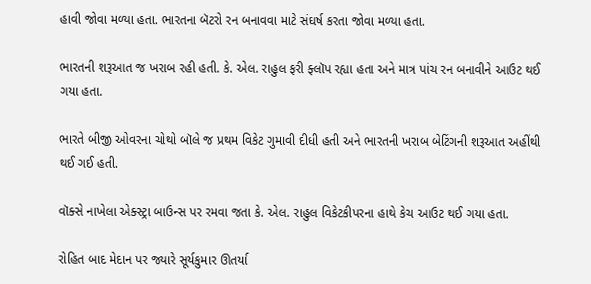હાવી જોવા મળ્યા હતા. ભારતના બૅટરો રન બનાવવા માટે સંઘર્ષ કરતા જોવા મળ્યા હતા.

ભારતની શરૂઆત જ ખરાબ રહી હતી. કે. એલ. રાહુલ ફરી ફ્લૉપ રહ્યા હતા અને માત્ર પાંચ રન બનાવીને આઉટ થઈ ગયા હતા.

ભારતે બીજી ઓવરના ચોથો બૉલે જ પ્રથમ વિકેટ ગુમાવી દીધી હતી અને ભારતની ખરાબ બેટિંગની શરૂઆત અહીંથી થઈ ગઈ હતી.

વૉક્સે નાખેલા એક્સ્ટ્રા બાઉન્સ પર રમવા જતા કે. એલ. રાહુલ વિકેટકીપરના હાથે કેચ આઉટ થઈ ગયા હતા.

રોહિત બાદ મેદાન પર જ્યારે સૂર્યકુમાર ઊતર્યા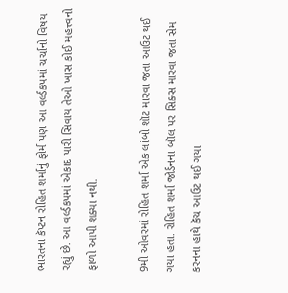ભારતના કૅપ્ટન રોહિત શર્માનું ફોર્મ પણ આ વર્લ્ડકપમાં ચર્ચાનો વિષય રહ્યું છે. આ વર્લ્ડકપમાં એકાદ પારી સિવાય તેઓ ખાસ કોઈ મહત્ત્વનો ફાળો આપી શક્યા નથી.

9મી ઓવરમાં રોહિત શર્મા એક લાંબો શૉટ મારવા જતા આઉટ થઈ ગયા હતા. રોહિત શર્મા જોર્ડનના બૉલ પર સિક્સ મારવા જતા સેમ કરનના હાથે કૅચ આઉટ થઈ ગયા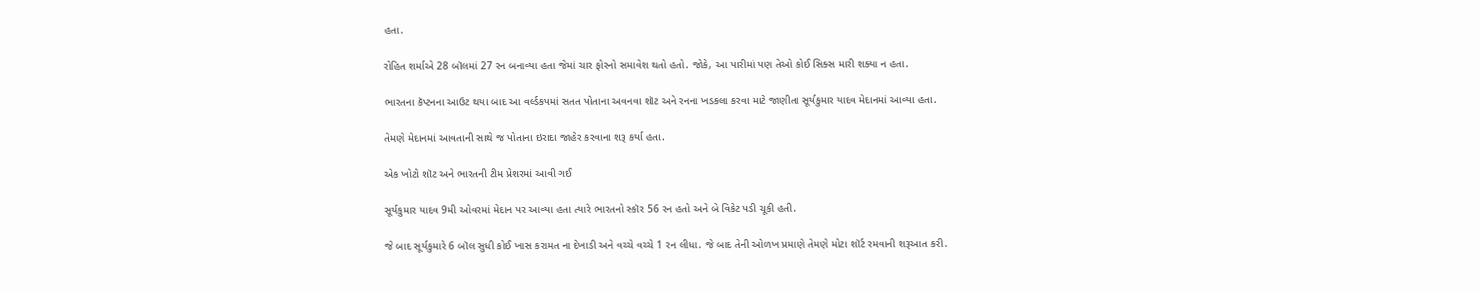હતા.

રોહિત શર્માએ 28 બૉલમાં 27 રન બનાવ્યા હતા જેમાં ચાર ફોરનો સમાવેશ થતો હતો. જોકે, આ પારીમાં પણ તેઓ કોઈ સિક્સ મારી શક્યા ન હતા.

ભારતના કૅપ્ટનના આઉટ થયા બાદ આ વર્લ્ડકપમાં સતત પોતાના અવનવા શૉટ અને રનના ખડકલા કરવા માટે જાણીતા સૂર્યકુમાર યાદવ મેદાનમાં આવ્યા હતા.

તેમણે મેદાનમાં આવતાની સાથે જ પોતાના ઇરાદા જાહેર કરવાના શરૂ કર્યા હતા.

એક ખોટો શૉટ અને ભારતની ટીમ પ્રેશરમાં આવી ગઈ

સૂર્યકુમાર યાદવ 9મી ઓવરમાં મેદાન પર આવ્યા હતા ત્યારે ભારતનો સ્કૉર 56 રન હતો અને બે વિકેટ પડી ચૂકી હતી.

જે બાદ સૂર્યકુમારે 6 બૉલ સુધી કોઈ ખાસ કરામત ના દેખાડી અને વચ્ચે વચ્ચે 1 રન લીધા. જે બાદ તેની ઓળખ પ્રમાણે તેમણે મોટા શૉર્ટ રમવાની શરૂઆત કરી.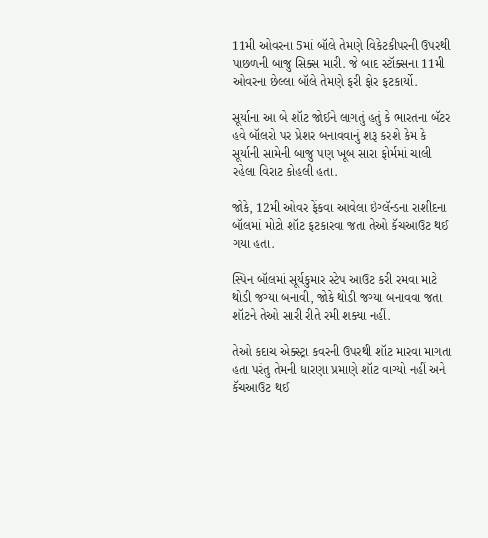11મી ઓવરના 5માં બૉલે તેમણે વિકેટકીપરની ઉપરથી પાછળની બાજુ સિક્સ મારી. જે બાદ સ્ટૉક્સના 11મી ઓવરના છેલ્લા બૉલે તેમણે ફરી ફોર ફટકાર્યો.

સૂર્યાના આ બે શૉટ જોઈને લાગતું હતું કે ભારતના બૅટર હવે બૉલરો પર પ્રેશર બનાવવાનું શરૂ કરશે કેમ કે સૂર્યાની સામેની બાજુ પણ ખૂબ સારા ફોર્મમાં ચાલી રહેલા વિરાટ કોહલી હતા.

જોકે, 12મી ઓવર ફેંકવા આવેલા ઇંગ્લૅન્ડના રાશીદના બૉલમાં મોટો શૉટ ફટકારવા જતા તેઓ કૅચઆઉટ થઈ ગયા હતા.

સ્પિન બૉલમાં સૂર્યકુમાર સ્ટેપ આઉટ કરી રમવા માટે થોડી જગ્યા બનાવી, જોકે થોડી જગ્યા બનાવવા જતા શૉટને તેઓ સારી રીતે રમી શક્યા નહીં.

તેઓ કદાચ એક્સ્ટ્રા કવરની ઉપરથી શૉટ મારવા માગતા હતા પરંતુ તેમની ધારણા પ્રમાણે શૉટ વાગ્યો નહીં અને કૅચઆઉટ થઈ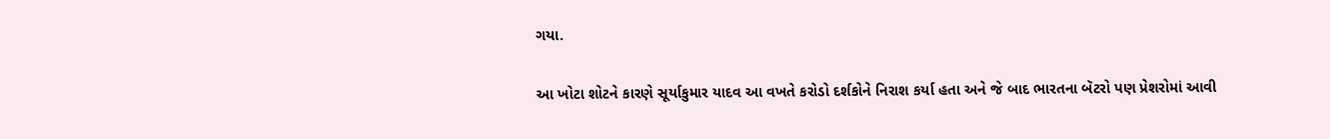ગયા.

આ ખોટા શોટને કારણે સૂર્યાકુમાર યાદવ આ વખતે કરોડો દર્શકોને નિરાશ કર્યા હતા અને જે બાદ ભારતના બૅટરો પણ પ્રેશરોમાં આવી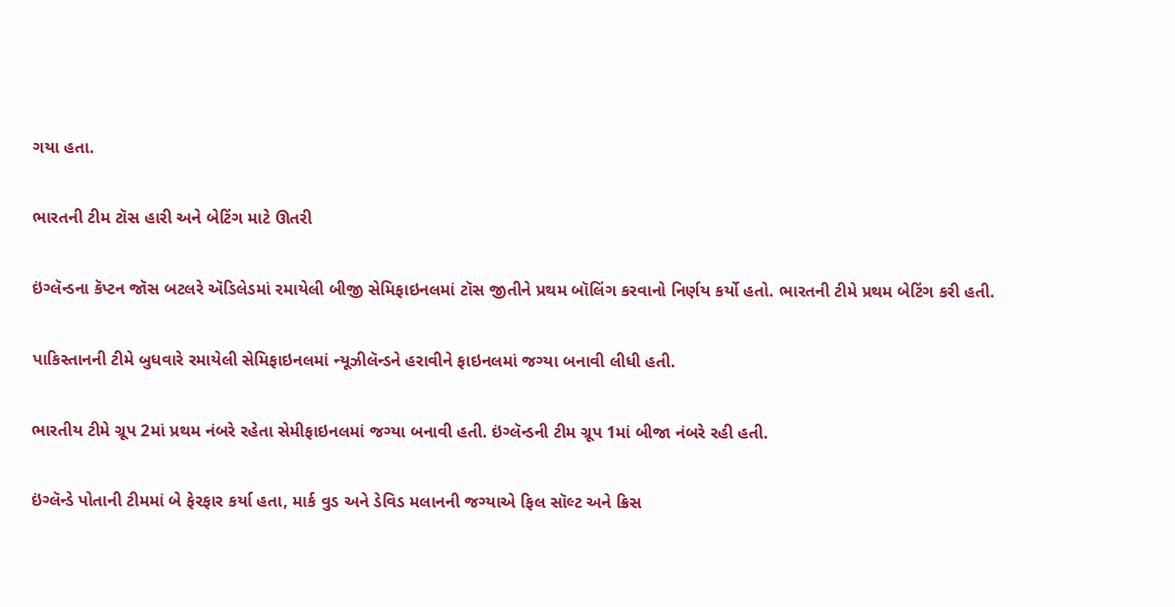ગયા હતા.

ભારતની ટીમ ટૉસ હારી અને બેટિંગ માટે ઊતરી

ઇંગ્લૅન્ડના કૅપ્ટન જૉસ બટલરે ઍડિલેડમાં રમાયેલી બીજી સેમિફાઇનલમાં ટૉસ જીતીને પ્રથમ બૉલિંગ કરવાનો નિર્ણય કર્યો હતો. ભારતની ટીમે પ્રથમ બેટિંગ કરી હતી.

પાકિસ્તાનની ટીમે બુધવારે રમાયેલી સેમિફાઇનલમાં ન્યૂઝીલૅન્ડને હરાવીને ફાઇનલમાં જગ્યા બનાવી લીધી હતી.

ભારતીય ટીમે ગ્રૂપ 2માં પ્રથમ નંબરે રહેતા સેમીફાઇનલમાં જગ્યા બનાવી હતી. ઇંગ્લૅન્ડની ટીમ ગ્રૂપ 1માં બીજા નંબરે રહી હતી.

ઇંગ્લૅન્ડે પોતાની ટીમમાં બે ફેરફાર કર્યા હતા, માર્ક વુડ અને ડેવિડ મલાનની જગ્યાએ ફિલ સૉલ્ટ અને ક્રિસ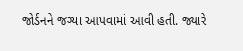જોર્ડનને જગ્યા આપવામાં આવી હતી. જ્યારે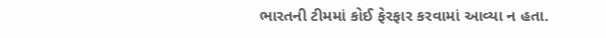ભારતની ટીમમાં કોઈ ફેરફાર કરવામાં આવ્યા ન હતા.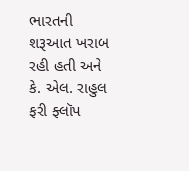ભારતની શરૂઆત ખરાબ રહી હતી અને કે. એલ. રાહુલ ફરી ફ્લૉપ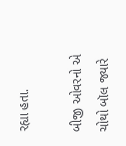રહ્યા હતા.

બીજી ઓવરનો એ ચોથો બૉલ જ્યારે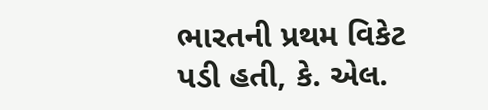ભારતની પ્રથમ વિકેટ પડી હતી, કે. એલ.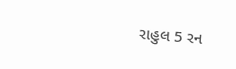રાહુલ 5 રન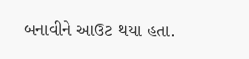બનાવીને આઉટ થયા હતા.